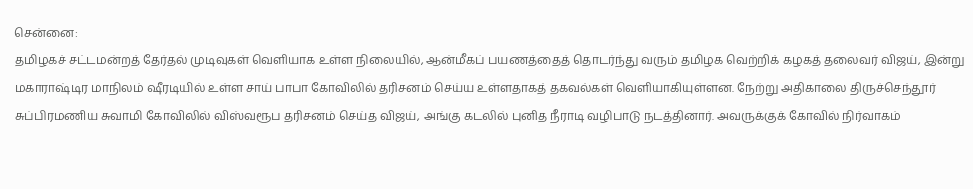சென்னை:
தமிழகச் சட்டமன்றத் தேர்தல் முடிவுகள் வெளியாக உள்ள நிலையில், ஆன்மீகப் பயணத்தைத் தொடர்ந்து வரும் தமிழக வெற்றிக் கழகத் தலைவர் விஜய், இன்று மகாராஷ்டிர மாநிலம் ஷீரடியில் உள்ள சாய் பாபா கோவிலில் தரிசனம் செய்ய உள்ளதாகத் தகவல்கள் வெளியாகியுள்ளன. நேற்று அதிகாலை திருச்செந்தூர் சுப்பிரமணிய சுவாமி கோவிலில் விஸ்வரூப தரிசனம் செய்த விஜய், அங்கு கடலில் புனித நீராடி வழிபாடு நடத்தினார். அவருக்குக் கோவில் நிர்வாகம்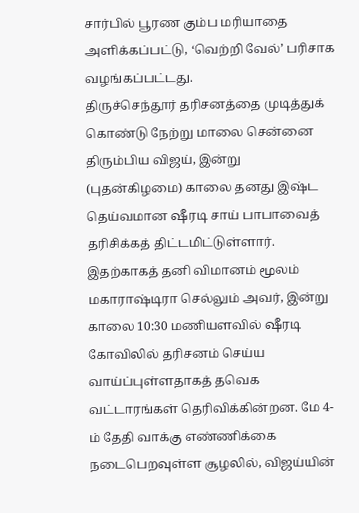சார்பில் பூரண கும்ப மரியாதை அளிக்கப்பட்டு, ‘வெற்றி வேல்’ பரிசாக வழங்கப்பட்டது.
திருச்செந்தூர் தரிசனத்தை முடித்துக் கொண்டு நேற்று மாலை சென்னை திரும்பிய விஜய், இன்று (புதன்கிழமை) காலை தனது இஷ்ட தெய்வமான ஷீரடி சாய் பாபாவைத் தரிசிக்கத் திட்டமிட்டுள்ளார். இதற்காகத் தனி விமானம் மூலம் மகாராஷ்டிரா செல்லும் அவர், இன்று காலை 10:30 மணியளவில் ஷீரடி கோவிலில் தரிசனம் செய்ய வாய்ப்புள்ளதாகத் தவெக வட்டாரங்கள் தெரிவிக்கின்றன. மே 4-ம் தேதி வாக்கு எண்ணிக்கை நடைபெறவுள்ள சூழலில், விஜய்யின்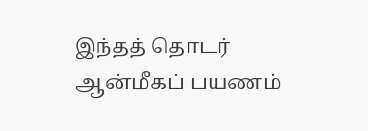இந்தத் தொடர் ஆன்மீகப் பயணம்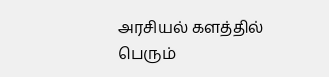அரசியல் களத்தில் பெரும்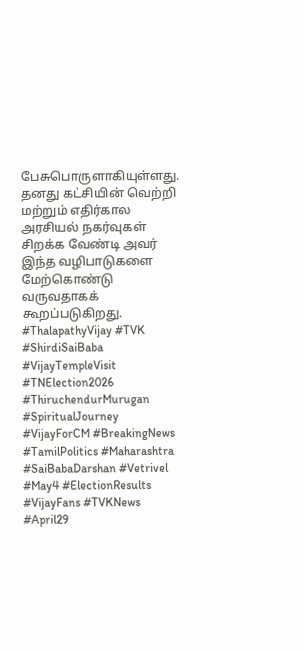பேசுபொருளாகியுள்ளது. தனது கட்சியின் வெற்றி மற்றும் எதிர்கால அரசியல் நகர்வுகள் சிறக்க வேண்டி அவர் இந்த வழிபாடுகளை மேற்கொண்டு வருவதாகக் கூறப்படுகிறது.
#ThalapathyVijay #TVK #ShirdiSaiBaba #VijayTempleVisit #TNElection2026 #ThiruchendurMurugan #SpiritualJourney #VijayForCM #BreakingNews #TamilPolitics #Maharashtra #SaiBabaDarshan #Vetrivel #May4 #ElectionResults #VijayFans #TVKNews #April29